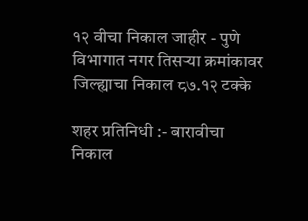१२ वीचा निकाल जाहीर - पुणे विभागात नगर तिसर्‍या क्रमांकावर जिल्ह्याचा निकाल ८७.१२ टक्के

शहर प्रतिनिधी :- बारावीचा निकाल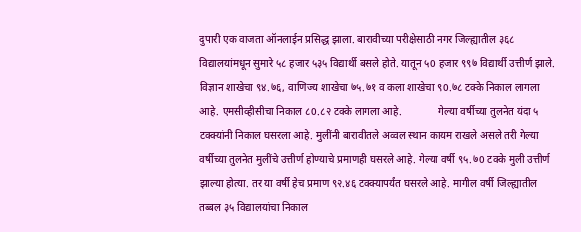दुपारी एक वाजता ऑनलाईन प्रसिद्ध झाला. बारावीच्या परीक्षेसाठी नगर जिल्ह्यातील ३६८ विद्यालयांमधून सुमारे ५८ हजार ५३५ विद्यार्थी बसले होते. यातून ५0 हजार ९९७ विद्यार्थी उत्तीर्ण झाले. विज्ञान शाखेचा ९४.७६, वाणिज्य शाखेचा ७५.७१ व कला शाखेचा ९0.७८ टक्के निकाल लागला आहे. एमसीव्हीसीचा निकाल ८0.८२ टक्के लागला आहे.              गेल्या वर्षीच्या तुलनेत यंदा ५ टक्क्यांनी निकाल घसरला आहे. मुलींनी बारावीतले अव्वल स्थान कायम राखले असले तरी गेल्या वर्षीच्या तुलनेत मुलींचे उत्तीर्ण होण्याचे प्रमाणही घसरले आहे. गेल्या वर्षी ९५.७0 टक्के मुली उत्तीर्ण झाल्या होत्या. तर या वर्षी हेच प्रमाण ९२.४६ टक्क्यापर्यंत घसरले आहे. मागील वर्षी जिल्ह्यातील तब्बल ३५ विद्यालयांचा निकाल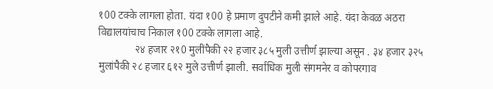१00 टक्के लागला होता. यंदा १00 हे प्रमाण दुपटीने कमी झाले आहे. यंदा केवळ अठरा विद्यालयांचाच निकाल १00 टक्के लागला आहे.
              २४ हजार २१0 मुलींपैकी २२ हजार ३८५ मुली उत्तीर्ण झाल्या असून . ३४ हजार ३२५ मुलांपैकी २८ हजार ६१२ मुले उत्तीर्ण झाली. सर्वाधिक मुली संगमनेर व कोपरगाव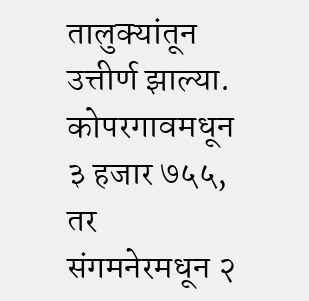तालुक्यांतून उत्तीर्ण झाल्या. कोपरगावमधून ३ हजार ७५५, तर संगमनेरमधून २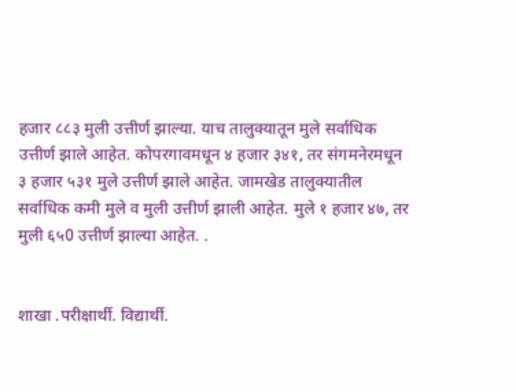हजार ८८३ मुली उत्तीर्ण झाल्या. याच तालुक्यातून मुले सर्वाधिक उत्तीर्ण झाले आहेत. कोपरगावमधून ४ हजार ३४१, तर संगमनेरमधून ३ हजार ५३१ मुले उत्तीर्ण झाले आहेत. जामखेड तालुक्यातील सर्वाधिक कमी मुले व मुली उत्तीर्ण झाली आहेत. मुले १ हजार ४७, तर मुली ६५0 उत्तीर्ण झाल्या आहेत. .


शाखा .परीक्षार्थी. विद्यार्थी.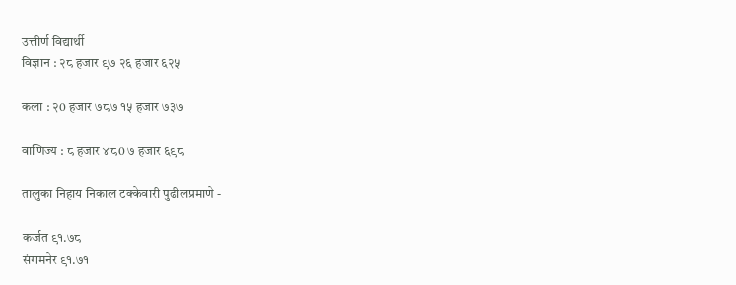उत्तीर्ण विद्यार्थी
विज्ञान : २८ हजार ९७ २६ हजार ६२५

कला : २0 हजार ७८७ १५ हजार ७३७

वाणिज्य : ८ हजार ४८0 ७ हजार ६९८

तालुका निहाय निकाल टक्केवारी पुढीलप्रमाणे -

कर्जत ९१.७८
संगमनेर ९१.७१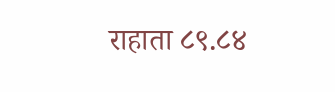राहाता ८९.८४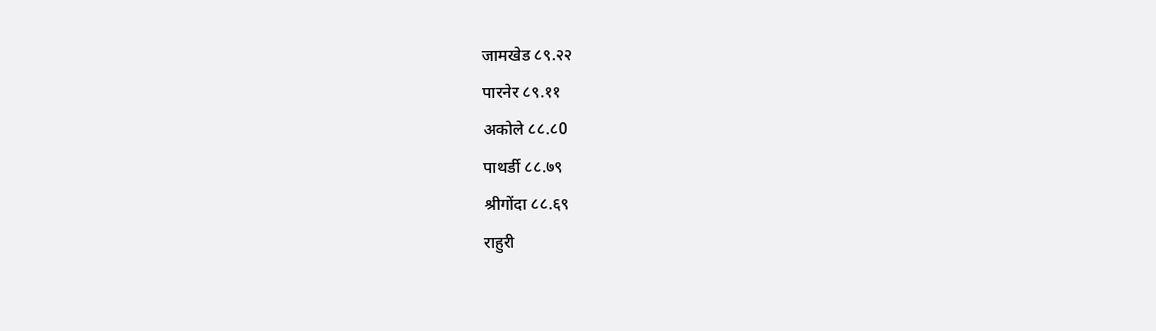जामखेड ८९.२२
पारनेर ८९.११
अकोले ८८.८0
पाथर्डी ८८.७९
श्रीगोंदा ८८.६९
राहुरी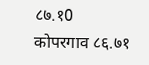८७.१0
कोपरगाव ८६.७१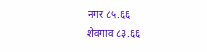नगर ८५.६६
शेवगाव ८३.६६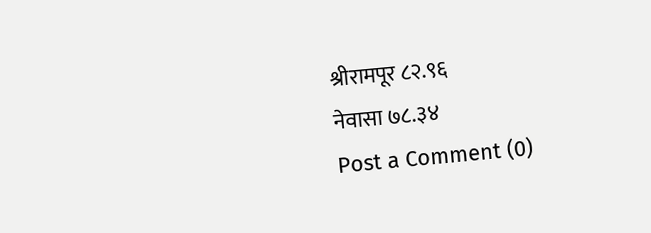श्रीरामपूर ८२.९६
नेवासा ७८.३४
Post a Comment (0)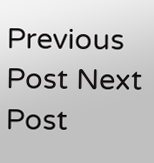Previous Post Next Post